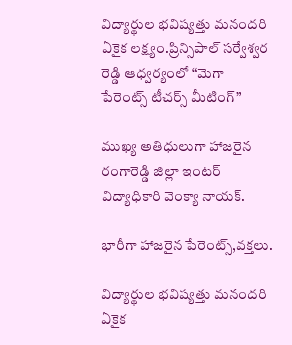విద్యార్థుల భవిష్యత్తు మనందరి ఏకైక లక్ష్యం.ప్రిన్సిపాల్ సర్వేశ్వర రెడ్డి ఆధ్వర్యంలో “మెగా పేరెంట్స్ టీచర్స్ మీటింగ్”

ముఖ్య అతిధులుగా హాజరైన రంగారెడ్డి జిల్లా ఇంటర్ విద్యాధికారి వెంక్యా నాయక్.

భారీగా హాజరైన పేరెంట్స్,వక్తలు.

విద్యార్థుల భవిష్యత్తు మనందరి ఏకైక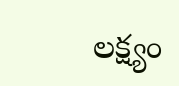లక్ష్యం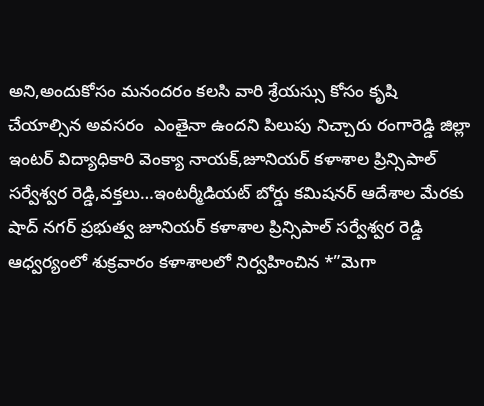అని,అందుకోసం మనందరం కలసి వారి శ్రేయస్సు కోసం కృషి చేయాల్సిన అవసరం  ఎంతైనా ఉందని పిలుపు నిచ్చారు రంగారెడ్డి జిల్లా ఇంటర్ విద్యాధికారి వెంక్యా నాయక్,జూనియర్ కళాశాల ప్రిన్సిపాల్ సర్వేశ్వర రెడ్డి,వక్తలు…ఇంటర్మీడియట్ బోర్డు కమిషనర్ ఆదేశాల మేరకు షాద్ నగర్ ప్రభుత్వ జూనియర్ కళాశాల ప్రిన్సిపాల్ సర్వేశ్వర రెడ్డి ఆధ్వర్యంలో శుక్రవారం కళాశాలలో నిర్వహించిన *”మెగా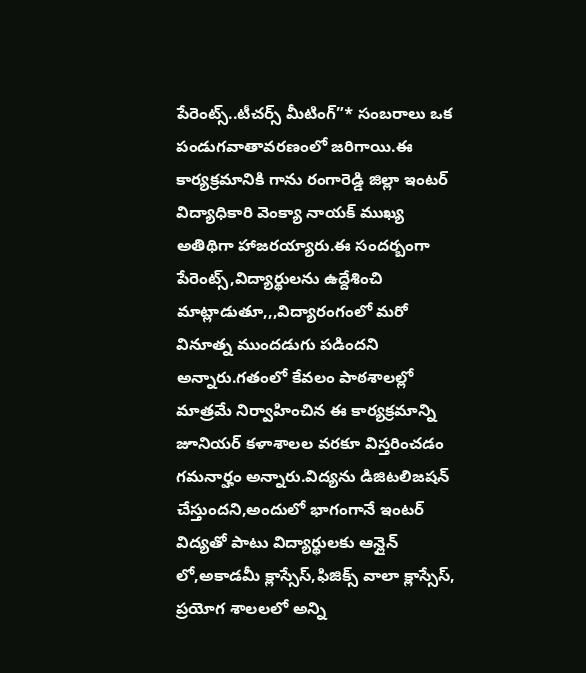పేరెంట్స్..టీచర్స్ మీటింగ్”* సంబరాలు ఒక పండుగవాతావరణంలో జరిగాయి.ఈ కార్యక్రమానికి గాను రంగారెడ్డి జిల్లా ఇంటర్ విద్యాధికారి వెంక్యా నాయక్ ముఖ్య అతిథిగా హాజరయ్యారు.ఈ సందర్బంగా పేరెంట్స్,విద్యార్థులను ఉద్దేశించి మాట్లాడుతూ,,,విద్యారంగంలో మరో వినూత్న ముందడుగు పడిందని అన్నారు.గతంలో కేవలం పాఠశాలల్లో మాత్రమే నిర్వాహించిన ఈ కార్యక్రమాన్ని జూనియర్ కళాశాలల వరకూ విస్తరించడం గమనార్హం అన్నారు.విద్యను డిజిటలిజషన్ చేస్తుందని,అందులో భాగంగానే ఇంటర్ విద్యతో పాటు విద్యార్థులకు ఆన్లైన్ లో,అకాడమీ క్లాస్సేస్,ఫిజిక్స్ వాలా క్లాస్సేస్, ప్రయోగ శాలలలో అన్ని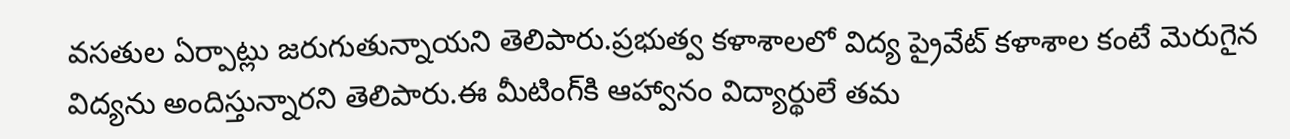వసతుల ఏర్పాట్లు జరుగుతున్నాయని తెలిపారు.ప్రభుత్వ కళాశాలలో విద్య ప్రైవేట్ కళాశాల కంటే మెరుగైన విద్యను అందిస్తున్నారని తెలిపారు.ఈ మీటింగ్‌కి ఆహ్వానం విద్యార్థులే తమ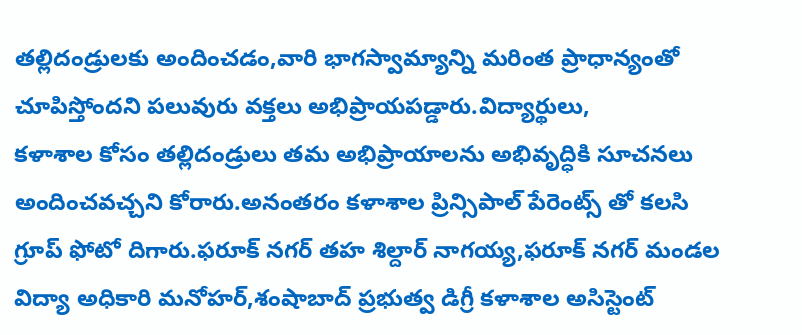తల్లిదండ్రులకు అందించడం,వారి భాగస్వామ్యాన్ని మరింత ప్రాధాన్యంతో చూపిస్తోందని పలువురు వక్తలు అభిప్రాయపడ్డారు.విద్యార్థులు,
కళాశాల కోసం తల్లిదండ్రులు తమ అభిప్రాయాలను అభివృద్ధికి సూచనలు అందించవచ్చని కోరారు.అనంతరం కళాశాల ప్రిన్సిపాల్ పేరెంట్స్ తో కలసి గ్రూప్ ఫోటో దిగారు.ఫరూక్ నగర్ తహ శిల్దార్ నాగయ్య,ఫరూక్ నగర్ మండల విద్యా అధికారి మనోహర్,శంషాబాద్ ప్రభుత్వ డిగ్రీ కళాశాల అసిస్టెంట్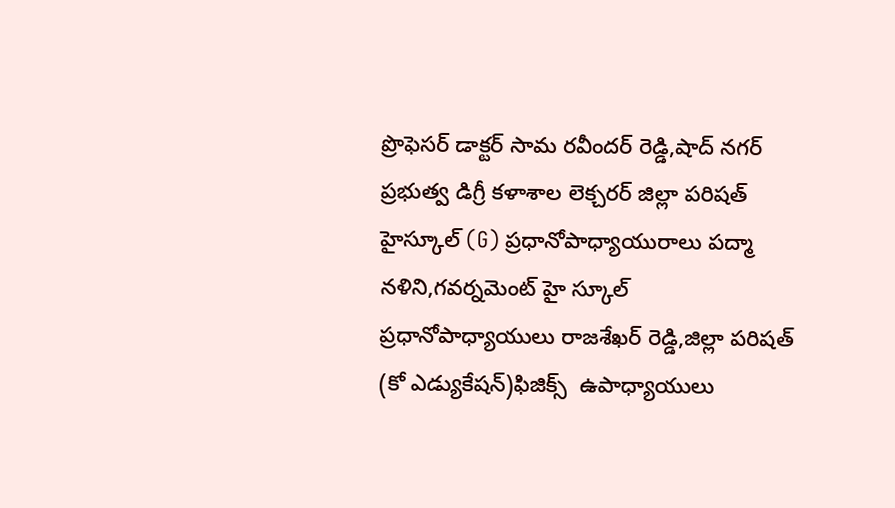ప్రొఫెసర్ డాక్టర్ సామ రవీందర్ రెడ్డి,షాద్ నగర్ ప్రభుత్వ డిగ్రీ కళాశాల లెక్చరర్ జిల్లా పరిషత్ హైస్కూల్ (G) ప్రధానోపాధ్యాయురాలు పద్మా నళిని,గవర్నమెంట్ హై స్కూల్ ప్రధానోపాధ్యాయులు రాజశేఖర్ రెడ్డి,జిల్లా పరిషత్ (కో ఎడ్యుకేషన్)ఫిజిక్స్  ఉపాధ్యాయులు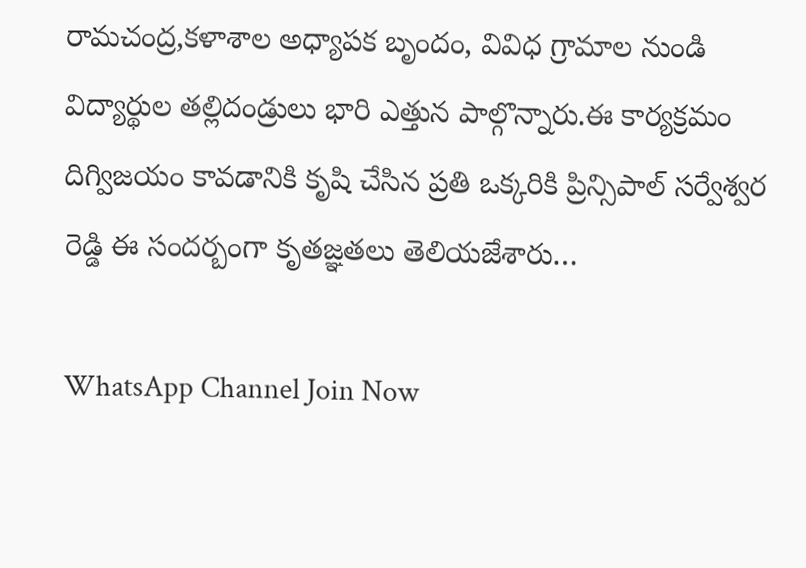రామచంద్ర,కళాశాల అధ్యాపక బృందం, వివిధ గ్రామాల నుండి విద్యార్థుల తల్లిదండ్రులు భారి ఎత్తున పాల్గొన్నారు.ఈ కార్యక్రమం దిగ్విజయం కావడానికి కృషి చేసిన ప్రతి ఒక్కరికి ప్రిన్సిపాల్ సర్వేశ్వర రెడ్డి ఈ సందర్బంగా కృతజ్ఞతలు తెలియజేశారు…

WhatsApp Channel Join Now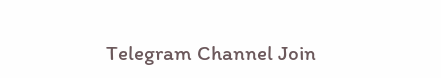Telegram Channel Join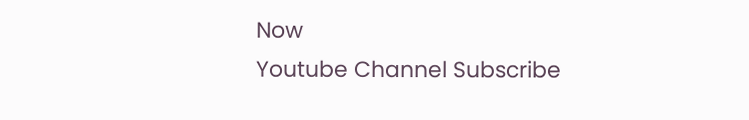Now
Youtube Channel Subscribe